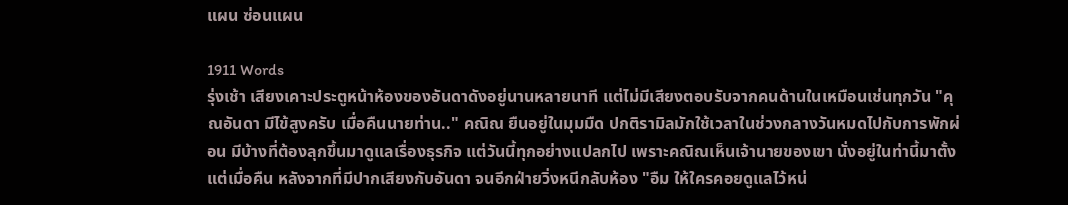แผน ซ่อนแผน

1911 Words
รุ่งเช้า เสียงเคาะประตูหน้าห้องของอันดาดังอยู่นานหลายนาที แต่ไม่มีเสียงตอบรับจากคนด้านในเหมือนเช่นทุกวัน "คุณอันดา มีไข้สูงครับ เมื่อคืนนายท่าน.." คณิณ ยืนอยู่ในมุมมืด ปกติรามิลมักใช้เวลาในช่วงกลางวันหมดไปกับการพักผ่อน มีบ้างที่ต้องลุกขึ้นมาดูแลเรื่องธุรกิจ แต่วันนี้ทุกอย่างแปลกไป เพราะคณิณเห็นเจ้านายของเขา นั่งอยู่ในท่านี้มาตั้งแต่เมื่อคืน หลังจากที่มีปากเสียงกับอันดา จนอีกฝ่ายวิ่งหนีกลับห้อง "อืม ให้ใครคอยดูแลไว้หน่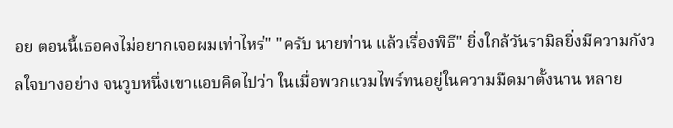อย ตอนนี้เธอคงไม่อยากเจอผมเท่าไหร่" "ครับ นายท่าน แล้วเรื่องพิธี" ยิ่งใกล้วันรามิลยิ่งมีความกังวลใจบางอย่าง จนวูบหนึ่งเขาแอบคิดไปว่า ในเมื่อพวกแวมไพร์ทนอยู่ในความมืดมาตั้งนาน หลาย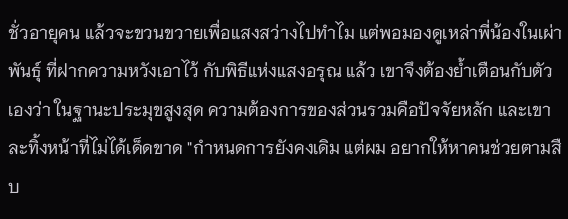ชั่วอายุคน แล้วจะขวนขวายเพื่อแสงสว่างไปทำไม แต่พอมองดูเหล่าพี่น้องในเผ่าพันธุ์ ที่ฝากความหวังเอาไว้ กับพิธีแห่งแสงอรุณ แล้ว เขาจึงต้องย้ำเตือนกับตัวเองว่า ในฐานะประมุขสูงสุด ความต้องการของส่วนรวมคือปัจจัยหลัก และเขาละทิ้งหน้าที่ไม่ได้เด็ดขาด "กำหนดการยังคงเดิม แต่ผม อยากให้หาคนช่วยตามสืบ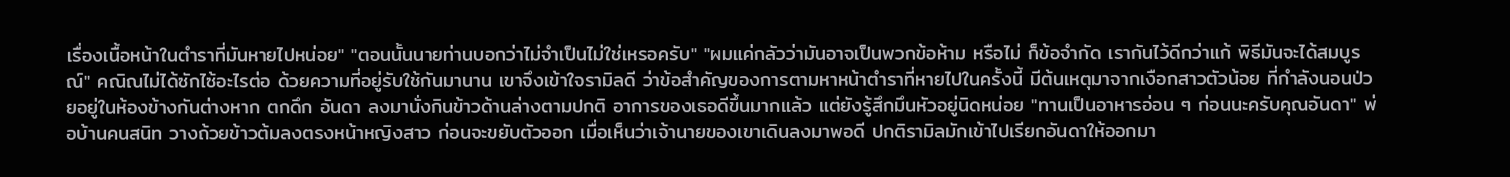เรื่องเนื้อหน้าในตำราที่มันหายไปหน่อย" "ตอนนั้นนายท่านบอกว่าไม่จำเป็นไม่ใช่เหรอครับ" "ผมแค่กลัวว่ามันอาจเป็นพวกข้อห้าม หรือไม่ ก็ข้อจำกัด เรากันไว้ดีกว่าแก้ พิธีมันจะได้สมบูรณ์" คณิณไม่ได้ซักไซ้อะไรต่อ ด้วยความที่อยู่รับใช้กันมานาน เขาจึงเข้าใจรามิลดี ว่าข้อสำคัญของการตามหาหน้าตำราที่หายไปในครั้งนี้ มีต้นเหตุมาจากเงือกสาวตัวน้อย ที่กำลังนอนป่วยอยู่ในห้องข้างกันต่างหาก ตกดึก อันดา ลงมานั่งกินข้าวด้านล่างตามปกติ อาการของเธอดีขึ้นมากแล้ว แต่ยังรู้สึกมึนหัวอยู่นิดหน่อย "ทานเป็นอาหารอ่อน ๆ ก่อนนะครับคุณอันดา" พ่อบ้านคนสนิท วางถ้วยข้าวต้มลงตรงหน้าหญิงสาว ก่อนจะขยับตัวออก เมื่อเห็นว่าเจ้านายของเขาเดินลงมาพอดี ปกติรามิลมักเข้าไปเรียกอันดาให้ออกมา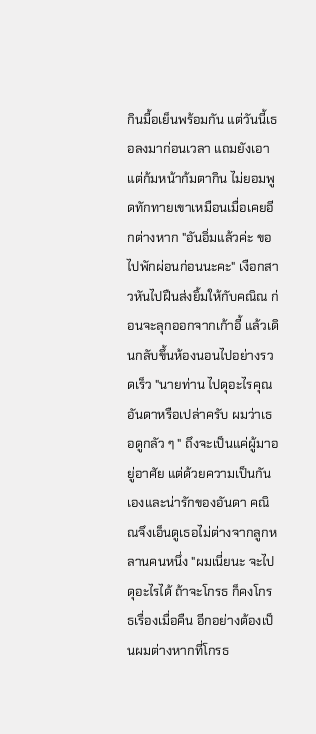กินมื้อเย็นพร้อมกัน แต่วันนี้เธอลงมาก่อนเวลา แถมยังเอาแต่ก้มหน้าก้มตากิน ไม่ยอมพูดทักทายเขาเหมือนเมื่อเคยอีกต่างหาก "อันอิ่มแล้วค่ะ ขอไปพักผ่อนก่อนนะคะ" เงือกสาวหันไปฝืนส่งยิ้มให้กับคณิณ ก่อนจะลุกออกจากเก้าอี้ แล้วเดินกลับขึ้นห้องนอนไปอย่างรวดเร็ว "นายท่าน ไปดุอะไรคุณอันดาหรือเปล่าครับ ผมว่าเธอดูกลัว ๆ " ถึงจะเป็นแค่ผู้มาอยู่อาศัย แต่ด้วยความเป็นกันเองและน่ารักของอันดา คณิณจึงเอ็นดูเธอไม่ต่างจากลูกหลานคนหนึ่ง "ผมเนี่ยนะ จะไปดุอะไรได้ ถ้าจะโกรธ ก็คงโกรธเรื่องเมื่อคืน อีกอย่างต้องเป็นผมต่างหากที่โกรธ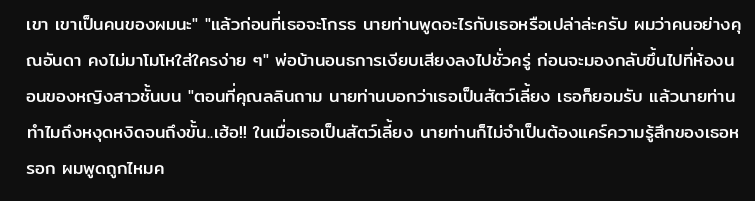เขา เขาเป็นคนของผมนะ" "แล้วก่อนที่เธอจะโกรธ นายท่านพูดอะไรกับเธอหรือเปล่าล่ะครับ ผมว่าคนอย่างคุณอันดา คงไม่มาโมโหใส่ใครง่าย ๆ" พ่อบ้านอนธการเงียบเสียงลงไปชั่วครู่ ก่อนจะมองกลับขึ้นไปที่ห้องนอนของหญิงสาวชั้นบน "ตอนที่คุณลลินถาม นายท่านบอกว่าเธอเป็นสัตว์เลี้ยง เธอก็ยอมรับ แล้วนายท่านทำไมถึงหงุดหงิดจนถึงขั้น..เฮ้อ!! ในเมื่อเธอเป็นสัตว์เลี้ยง นายท่านก็ไม่จำเป็นต้องแคร์ความรู้สึกของเธอหรอก ผมพูดถูกไหมค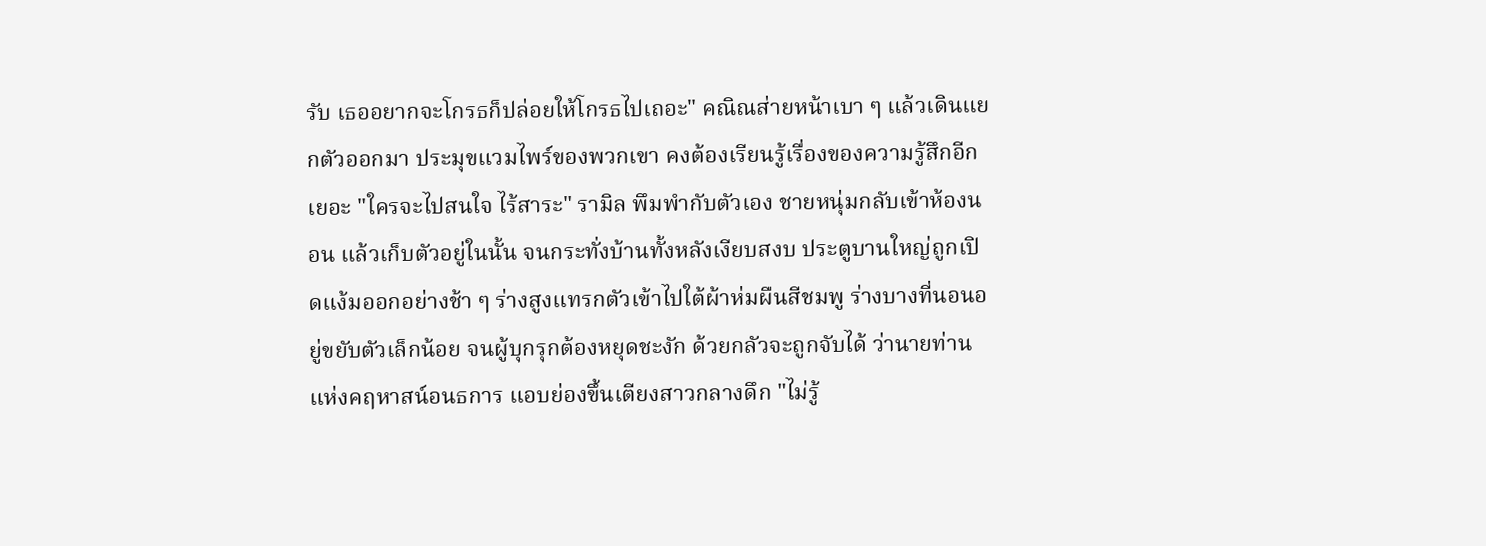รับ เธออยากจะโกรธก็ปล่อยให้โกรธไปเถอะ" คณิณส่ายหน้าเบา ๆ แล้วเดินแยกตัวออกมา ประมุขแวมไพร์ของพวกเขา คงต้องเรียนรู้เรื่องของความรู้สึกอีกเยอะ "ใครจะไปสนใจ ไร้สาระ" รามิล พึมพำกับตัวเอง ชายหนุ่มกลับเข้าห้องนอน แล้วเก็บตัวอยู่ในนั้น จนกระทั่งบ้านทั้งหลังเงียบสงบ ประตูบานใหญ่ถูกเปิดแง้มออกอย่างช้า ๆ ร่างสูงแทรกตัวเข้าไปใต้ผ้าห่มผืนสีชมพู ร่างบางที่นอนอยู่ขยับตัวเล็กน้อย จนผู้บุกรุกต้องหยุดชะงัก ด้วยกลัวจะถูกจับได้ ว่านายท่านแห่งคฤหาสน์อนธการ แอบย่องขึ้นเตียงสาวกลางดึก "ไม่รู้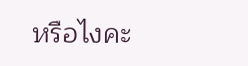หรือไงคะ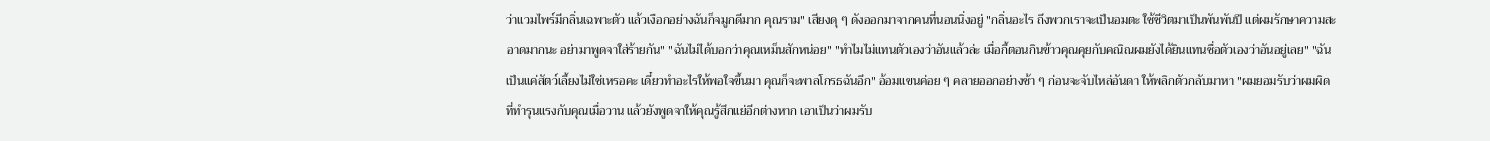ว่าแวมไพร์มีกลิ่นเฉพาะตัว แล้วเงือกอย่างฉันก็จมูกดีมาก คุณราม" เสียงดุ ๆ ดังออกมาจากคนที่นอนนิ่งอยู่ "กลิ่นอะไร ถึงพวกเราจะเป็นอมตะ ใช้ชีวิตมาเป็นพันพันปี แต่ผมรักษาความสะอาดมากนะ อย่ามาพูดจาใส่ร้ายกัน" "ฉันไม่ได้บอกว่าคุณเหม็นสักหน่อย" "ทำไมไม่แทนตัวเองว่าอันแล้วล่ะ เมื่อกี้ตอนกินข้าวคุณคุยกับคณิณผมยังได้ยินแทนชื่อตัวเองว่าอันอยู่เลย" "ฉันเป็นแค่สัตว์เลี้ยงไม่ใช่เหรอคะ เดี๋ยวทำอะไรให้พอใจขึ้นมา คุณก็จะพาลโกรธฉันอีก" อ้อมแขนค่อย ๆ คลายออกอย่างช้า ๆ ก่อนจะจับไหล่อันดา ให้พลิกตัวกลับมาหา "ผมยอมรับว่าผมผิด ที่ทำรุนแรงกับคุณเมื่อวาน แล้วยังพูดจาให้คุณรู้สึกแย่อีกต่างหาก เอาเป็นว่าผมรับ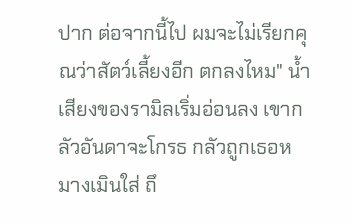ปาก ต่อจากนี้ไป ผมจะไม่เรียกคุณว่าสัตว์เลี้ยงอีก ตกลงไหม" น้ำเสียงของรามิลเริ่มอ่อนลง เขากลัวอันดาจะโกรธ กลัวถูกเธอหมางเมินใส่ ถึ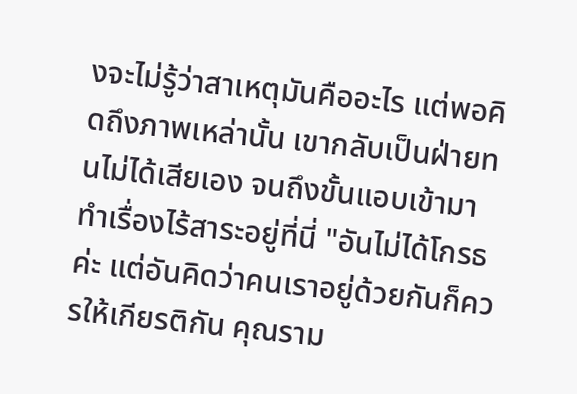งจะไม่รู้ว่าสาเหตุมันคืออะไร แต่พอคิดถึงภาพเหล่านั้น เขากลับเป็นฝ่ายทนไม่ได้เสียเอง จนถึงขั้นแอบเข้ามาทำเรื่องไร้สาระอยู่ที่นี่ "อันไม่ได้โกรธค่ะ แต่อันคิดว่าคนเราอยู่ด้วยกันก็ควรให้เกียรติกัน คุณราม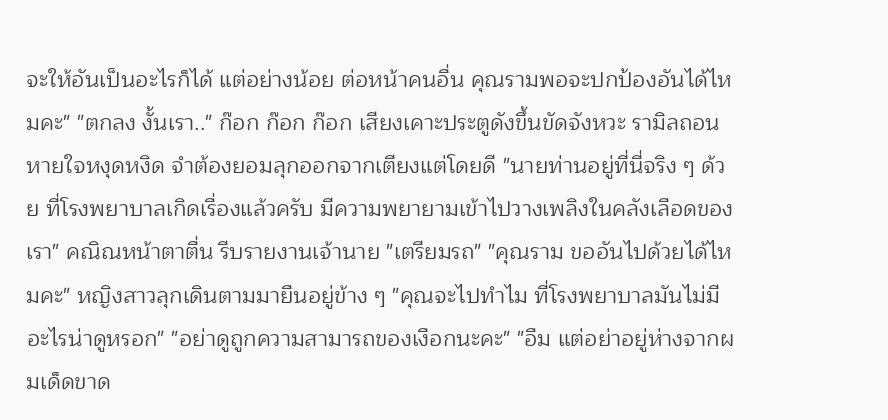จะให้อันเป็นอะไรก็ได้ แต่อย่างน้อย ต่อหน้าคนอื่น คุณรามพอจะปกป้องอันได้ไหมคะ" "ตกลง งั้นเรา.." ก๊อก ก๊อก ก๊อก เสียงเคาะประตูดังขึ้นขัดจังหวะ รามิลถอนหายใจหงุดหงิด จำต้องยอมลุกออกจากเตียงแต่โดยดี "นายท่านอยู่ที่นี่จริง ๆ ด้วย ที่โรงพยาบาลเกิดเรื่องแล้วครับ มีความพยายามเข้าไปวางเพลิงในคลังเลือดของเรา" คณิณหน้าตาตื่น รีบรายงานเจ้านาย "เตรียมรถ" "คุณราม ขออันไปด้วยได้ไหมคะ" หญิงสาวลุกเดินตามมายืนอยู่ข้าง ๆ "คุณจะไปทำไม ที่โรงพยาบาลมันไม่มีอะไรน่าดูหรอก" "อย่าดูถูกความสามารถของเงือกนะคะ" "อืม แต่อย่าอยู่ห่างจากผมเด็ดขาด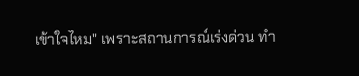เข้าใจไหม" เพราะสถานการณ์เร่งด่วน ทำ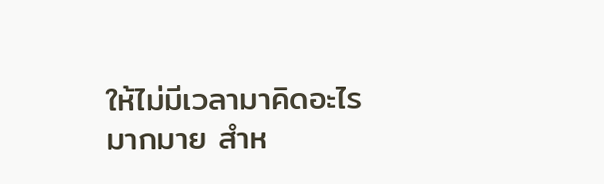ให้ไม่มีเวลามาคิดอะไรมากมาย สำห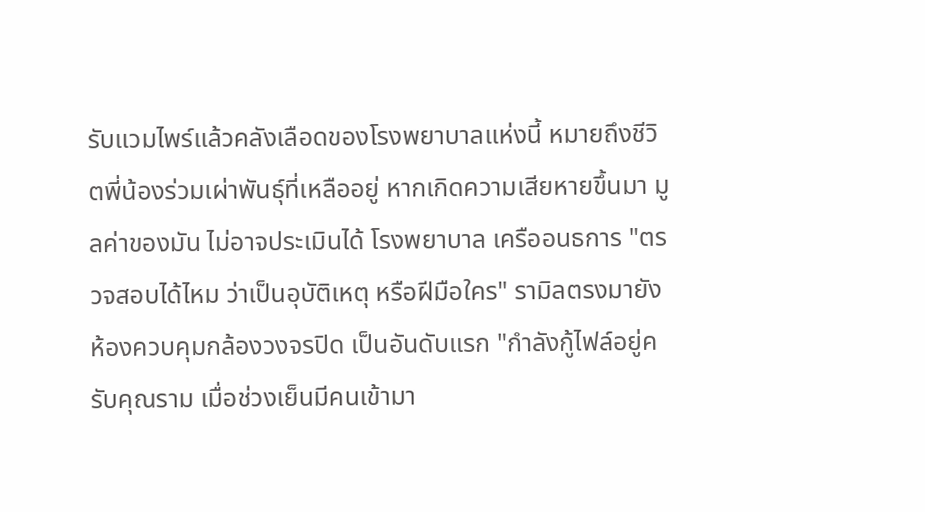รับแวมไพร์แล้วคลังเลือดของโรงพยาบาลแห่งนี้ หมายถึงชีวิตพี่น้องร่วมเผ่าพันธุ์ที่เหลืออยู่ หากเกิดความเสียหายขึ้นมา มูลค่าของมัน ไม่อาจประเมินได้ โรงพยาบาล เครืออนธการ "ตรวจสอบได้ไหม ว่าเป็นอุบัติเหตุ หรือฝีมือใคร" รามิลตรงมายังห้องควบคุมกล้องวงจรปิด เป็นอันดับแรก "กำลังกู้ไฟล์อยู่ครับคุณราม เมื่อช่วงเย็นมีคนเข้ามา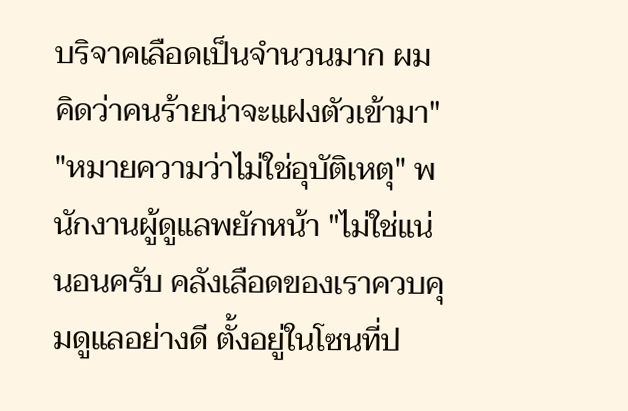บริจาคเลือดเป็นจำนวนมาก ผมคิดว่าคนร้ายน่าจะแฝงตัวเข้ามา" "หมายความว่าไม่ใช่อุบัติเหตุ" พนักงานผู้ดูแลพยักหน้า "ไม่ใช่แน่นอนครับ คลังเลือดของเราควบคุมดูแลอย่างดี ตั้งอยู่ในโซนที่ป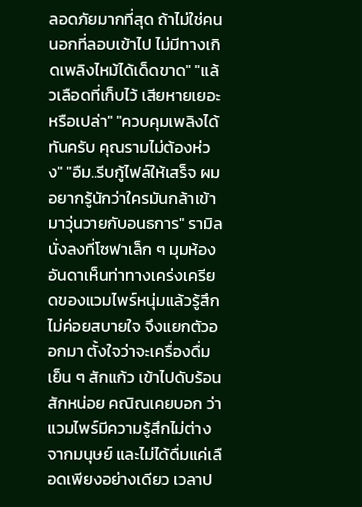ลอดภัยมากที่สุด ถ้าไม่ใช่คนนอกที่ลอบเข้าไป ไม่มีทางเกิดเพลิงไหม้ได้เด็ดขาด" "แล้วเลือดที่เก็บไว้ เสียหายเยอะหรือเปล่า" "ควบคุมเพลิงได้ทันครับ คุณรามไม่ต้องห่วง" "อืม..รีบกู้ไฟล์ให้เสร็จ ผมอยากรู้นักว่าใครมันกล้าเข้ามาวุ่นวายกับอนธการ" รามิลนั่งลงที่โซฟาเล็ก ๆ มุมห้อง อันดาเห็นท่าทางเคร่งเครียดของแวมไพร์หนุ่มแล้วรู้สึกไม่ค่อยสบายใจ จึงแยกตัวออกมา ตั้งใจว่าจะเครื่องดื่มเย็น ๆ สักแก้ว เข้าไปดับร้อนสักหน่อย คณิณเคยบอก ว่าแวมไพร์มีความรู้สึกไม่ต่างจากมนุษย์ และไม่ได้ดื่มแค่เลือดเพียงอย่างเดียว เวลาป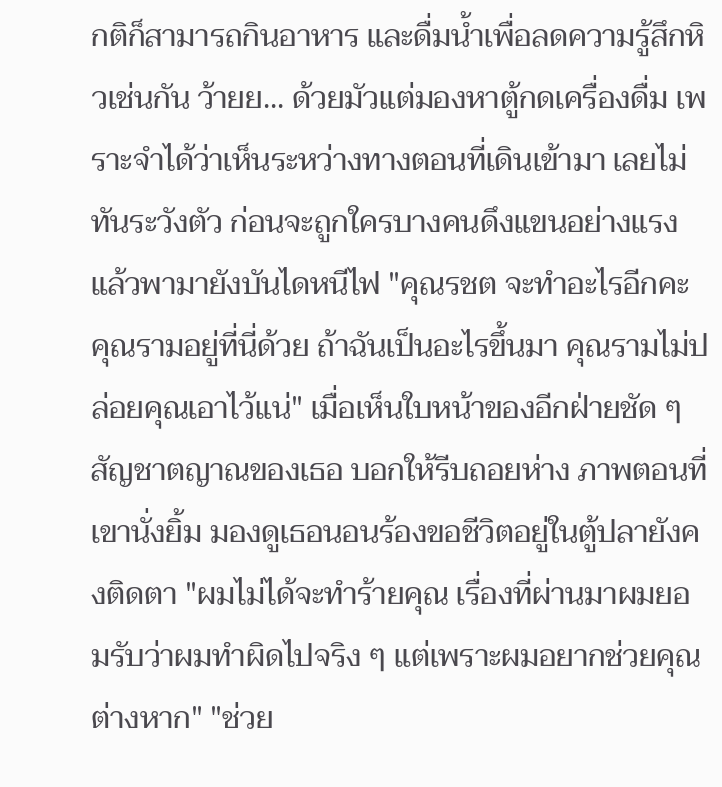กติก็สามารถกินอาหาร และดื่มน้ำเพื่อลดความรู้สึกหิวเช่นกัน ว้ายย... ด้วยมัวแต่มองหาตู้กดเครื่องดื่ม เพราะจำได้ว่าเห็นระหว่างทางตอนที่เดินเข้ามา เลยไม่ทันระวังตัว ก่อนจะถูกใครบางคนดึงแขนอย่างแรง แล้วพามายังบันไดหนีไฟ "คุณรชต จะทำอะไรอีกคะ คุณรามอยู่ที่นี่ด้วย ถ้าฉันเป็นอะไรขึ้นมา คุณรามไม่ปล่อยคุณเอาไว้แน่" เมื่อเห็นใบหน้าของอีกฝ่ายชัด ๆ สัญชาตญาณของเธอ บอกให้รีบถอยห่าง ภาพตอนที่เขานั่งยิ้ม มองดูเธอนอนร้องขอชีวิตอยู่ในตู้ปลายังคงติดตา "ผมไม่ได้จะทำร้ายคุณ เรื่องที่ผ่านมาผมยอมรับว่าผมทำผิดไปจริง ๆ แต่เพราะผมอยากช่วยคุณต่างหาก" "ช่วย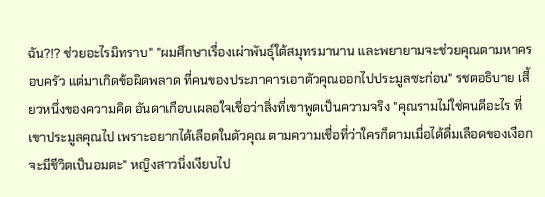ฉัน?!? ช่วยอะไรมิทราบ" "ผมศึกษาเรื่องเผ่าพันธุ์ใต้สมุทรมานาน และพยายามจะช่วยคุณตามหาครอบครัว แต่มาเกิดข้อผิดพลาด ที่คนของประภาคารเอาตัวคุณออกไปประมูลซะก่อน" รชตอธิบาย เสี้ยวหนึ่งของความคิด อันดาเกือบเผลอใจเชื่อว่าสิ่งที่เขาพูดเป็นความจริง "คุณรามไม่ใช่คนดีอะไร ที่เขาประมูลคุณไป เพราะอยากได้เลือดในตัวคุณ ตามความเชื่อที่ว่าใครก็ตามเมื่อได้ดื่มเลือดของเงือก จะมีชีวิตเป็นอมตะ" หญิงสาวนิ่งเงียบไป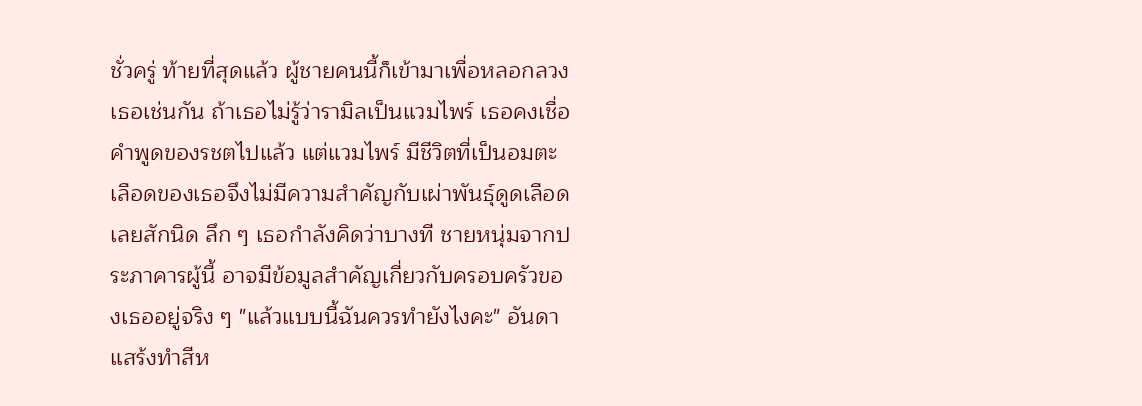ชั่วครู่ ท้ายที่สุดแล้ว ผู้ชายคนนี้ก็เข้ามาเพื่อหลอกลวงเธอเช่นกัน ถ้าเธอไม่รู้ว่ารามิลเป็นแวมไพร์ เธอคงเชื่อคำพูดของรชตไปแล้ว แต่แวมไพร์ มีชีวิตที่เป็นอมตะ เลือดของเธอจึงไม่มีความสำคัญกับเผ่าพันธุ์ดูดเลือดเลยสักนิด ลึก ๆ เธอกำลังคิดว่าบางที ชายหนุ่มจากประภาคารผู้นี้ อาจมีข้อมูลสำคัญเกี่ยวกับครอบครัวของเธออยู่จริง ๆ "แล้วแบบนี้ฉันควรทำยังไงคะ" อันดาแสร้งทำสีห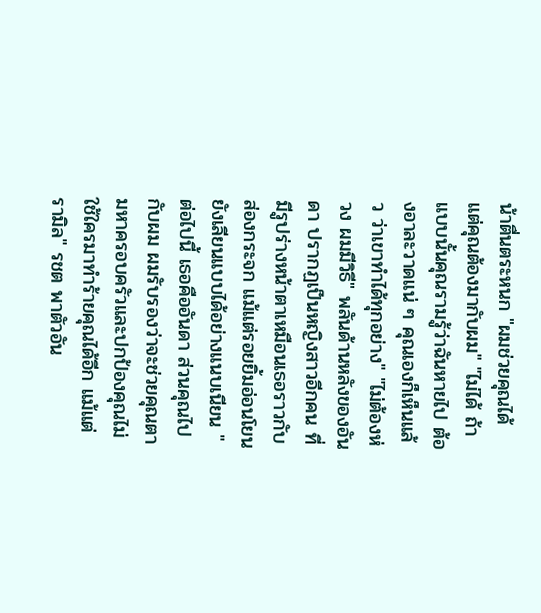น้าตื่นตระหนก "ผมช่วยคุณได้ แต่คุณต้องมากับผม" "ไม่ได้ ถ้าแบบนั้นคุณรามรู้ว่าฉันหายไป ต้องอาละวาดแน่ ๆ คุณเองก็เห็นแล้ว ว่าเขาทำได้ทุกอย่าง" "ไม่ต้องห่วง ผมมีวิธี" พลันด้านหลังของอันดา ปรากฏเป็นหญิงสาวอีกคน ที่มีรูปร่างหน้าตาเหมือนเธอราวกับส่องกระจก แม้แต่รอยยิ้มอ่อนโยน ยังเลียนแบบได้อย่างแนบเนียน "ต่อไปนี้ เธอคืออันดา ส่วนคุณไปกับผม ผมรับรองว่าจะช่วยคุณตามหาครอบครัวและปกป้องคุณไม่ใช้ใครมาทำร้ายคุณได้อีก แม้แต่รามิล" รชต พาตัวอัน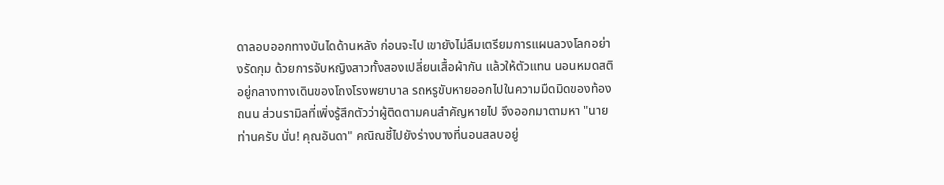ดาลอบออกทางบันไดด้านหลัง ก่อนจะไป เขายังไม่ลืมเตรียมการแผนลวงโลกอย่างรัดกุม ด้วยการจับหญิงสาวทั้งสองเปลี่ยนเสื้อผ้ากัน แล้วให้ตัวแทน นอนหมดสติอยู่กลางทางเดินของโถงโรงพยาบาล รถหรูขับหายออกไปในความมืดมิดของท้องถนน ส่วนรามิลที่เพิ่งรู้สึกตัวว่าผู้ติดตามคนสำคัญหายไป จึงออกมาตามหา "นายท่านครับ นั่น! คุณอันดา" คณิณชี้ไปยังร่างบางที่นอนสลบอยู่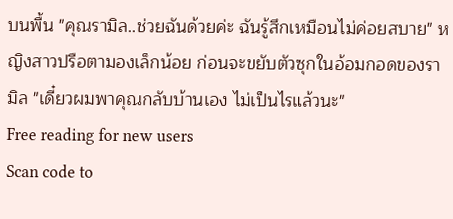บนพื้น "คุณรามิล..ช่วยฉันด้วยค่ะ ฉันรู้สึกเหมือนไม่ค่อยสบาย" หญิงสาวปรือตามองเล็กน้อย ก่อนจะขยับตัวซุกในอ้อมกอดของรามิล "เดี๋ยวผมพาคุณกลับบ้านเอง ไม่เป็นไรแล้วนะ"
Free reading for new users
Scan code to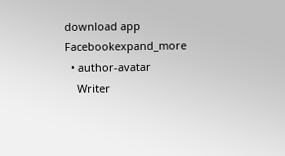download app
Facebookexpand_more
  • author-avatar
    Writer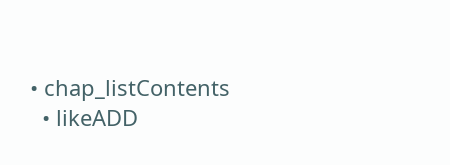• chap_listContents
  • likeADD